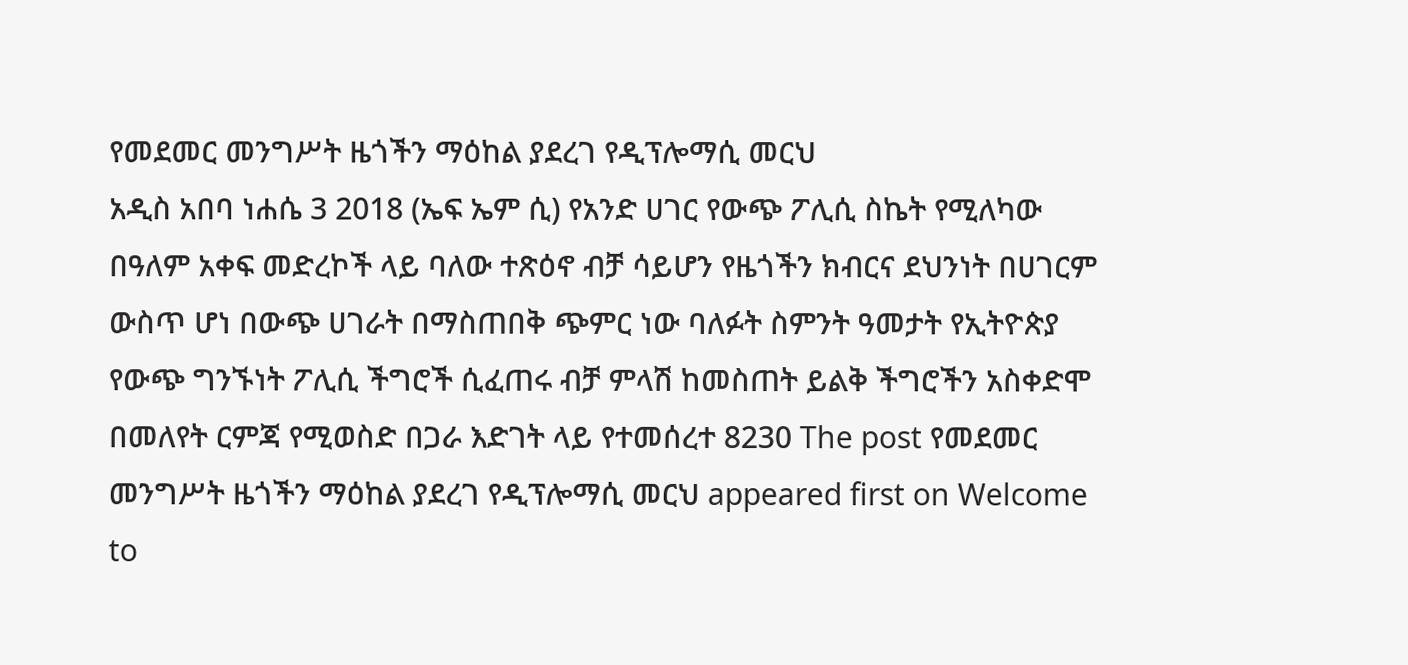የመደመር መንግሥት ዜጎችን ማዕከል ያደረገ የዲፕሎማሲ መርህ
አዲስ አበባ ነሐሴ 3 2018 (ኤፍ ኤም ሲ) የአንድ ሀገር የውጭ ፖሊሲ ስኬት የሚለካው በዓለም አቀፍ መድረኮች ላይ ባለው ተጽዕኖ ብቻ ሳይሆን የዜጎችን ክብርና ደህንነት በሀገርም ውስጥ ሆነ በውጭ ሀገራት በማስጠበቅ ጭምር ነው ባለፉት ስምንት ዓመታት የኢትዮጵያ የውጭ ግንኙነት ፖሊሲ ችግሮች ሲፈጠሩ ብቻ ምላሽ ከመስጠት ይልቅ ችግሮችን አስቀድሞ በመለየት ርምጃ የሚወስድ በጋራ እድገት ላይ የተመሰረተ 8230 The post የመደመር መንግሥት ዜጎችን ማዕከል ያደረገ የዲፕሎማሲ መርህ appeared first on Welcome to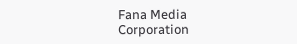Fana Media Corporation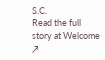S.C.
Read the full story at Welcome ↗